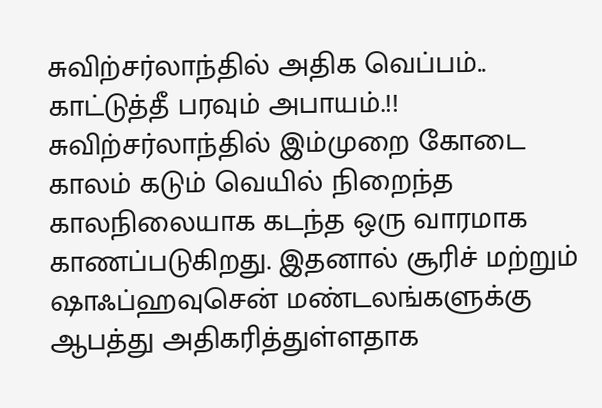சுவிற்சர்லாந்தில் அதிக வெப்பம்.. காட்டுத்தீ பரவும் அபாயம்.!!
சுவிற்சர்லாந்தில் இம்முறை கோடை காலம் கடும் வெயில் நிறைந்த காலநிலையாக கடந்த ஒரு வாரமாக காணப்படுகிறது. இதனால் சூரிச் மற்றும் ஷாஃப்ஹவுசென் மண்டலங்களுக்கு ஆபத்து அதிகரித்துள்ளதாக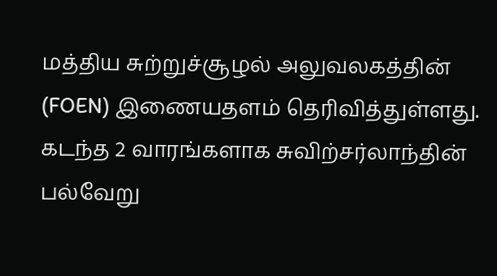மத்திய சுற்றுச்சூழல் அலுவலகத்தின் (FOEN) இணையதளம் தெரிவித்துள்ளது.
கடந்த 2 வாரங்களாக சுவிற்சர்லாந்தின் பல்வேறு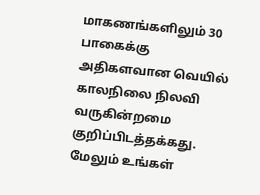மாகணங்களிலும் 30 பாகைக்கு அதிகளவான வெயில் காலநிலை நிலவி வருகின்றமை குறிப்பிடத்தக்கது.
மேலும் உங்கள்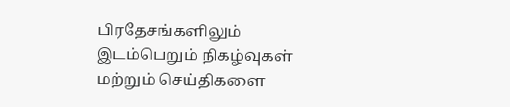பிரதேசங்களிலும் இடம்பெறும் நிகழ்வுகள் மற்றும் செய்திகளை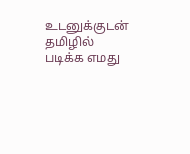உடனுக்குடன் தமிழில் படிக்க எமது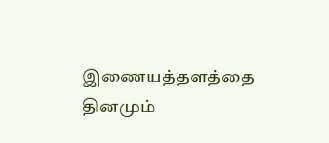இணையத்தளத்தை தினமும்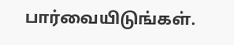பார்வையிடுங்கள்.